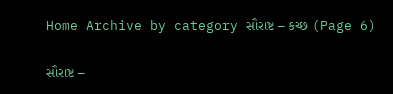Home Archive by category સૌરાષ્ટ – કચ્છ (Page 6)

સૌરાષ્ટ –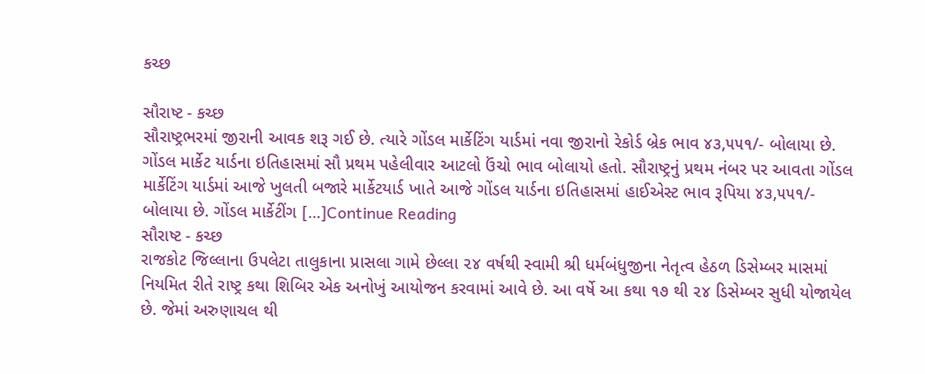કચ્છ

સૌરાષ્ટ - કચ્છ
સૌરાષ્ટ્રભરમાં જીરાની આવક શરૂ ગઈ છે. ત્યારે ગોંડલ માર્કેટિંગ યાર્ડમાં નવા જીરાનો રેકોર્ડ બ્રેક ભાવ ૪૩,૫૫૧/- બોલાયા છે. ગોંડલ માર્કેટ યાર્ડના ઇતિહાસમાં સૌ પ્રથમ પહેલીવાર આટલો ઉંચો ભાવ બોલાયો હતો. સૌરાષ્ટ્રનું પ્રથમ નંબર પર આવતા ગોંડલ માર્કેટિંગ યાર્ડમાં આજે ખુલતી બજારે માર્કેટયાર્ડ ખાતે આજે ગોંડલ યાર્ડના ઇતિહાસમાં હાઈએસ્ટ ભાવ રૂપિયા ૪૩,૫૫૧/- બોલાયા છે. ગોંડલ માર્કેટીંગ […]Continue Reading
સૌરાષ્ટ - કચ્છ
રાજકોટ જિલ્લાના ઉપલેટા તાલુકાના પ્રાસલા ગામે છેલ્લા ૨૪ વર્ષથી સ્વામી શ્રી ધર્મબંધુજીના નેતૃત્વ હેઠળ ડિસેમ્બર માસમાં નિયમિત રીતે રાષ્ટ્ર કથા શિબિર એક અનોખું આયોજન કરવામાં આવે છે. આ વર્ષે આ કથા ૧૭ થી ૨૪ ડિસેમ્બર સુધી યોજાયેલ છે. જેમાં અરુણાચલ થી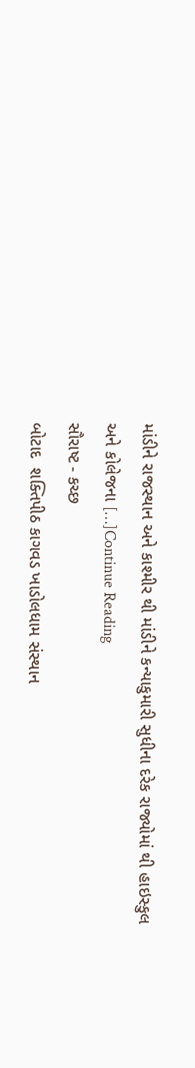માંડીને રાજસ્થાન અને કાશ્મીર થી માંડીને કન્યાકુમારી સુધીના દરેક રાજ્યોમાં થી હાઇસ્કુલ અને કોલેજના […]Continue Reading
સૌરાષ્ટ - કચ્છ
બોટાદ  શક્તિપીઠ કાગવડ ખાડોલધામ સંસ્થાન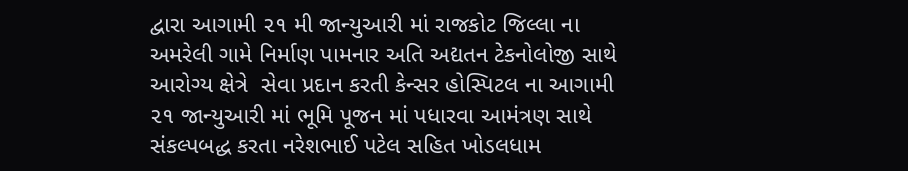દ્વારા આગામી ૨૧ મી જાન્યુઆરી માં રાજકોટ જિલ્લા ના અમરેલી ગામે નિર્માણ પામનાર અતિ અદ્યતન ટેકનોલોજી સાથે આરોગ્ય ક્ષેત્રે  સેવા પ્રદાન કરતી કેન્સર હોસ્પિટલ ના આગામી ૨૧ જાન્યુઆરી માં ભૂમિ પૂજન માં પધારવા આમંત્રણ સાથે  સંકલ્પબદ્ધ કરતા નરેશભાઈ પટેલ સહિત ખોડલધામ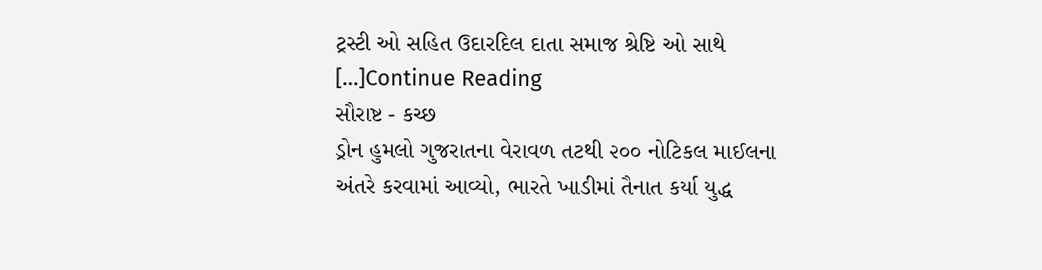ટ્રસ્ટી ઓ સહિત ઉદારદિલ દાતા સમાજ શ્રેષ્ટિ ઓ સાથે […]Continue Reading
સૌરાષ્ટ - કચ્છ
ડ્રોન હુમલો ગુજરાતના વેરાવળ તટથી ૨૦૦ નોટિકલ માઈલના અંતરે કરવામાં આવ્યો, ભારતે ખાડીમાં તૈનાત કર્યા યુદ્ધ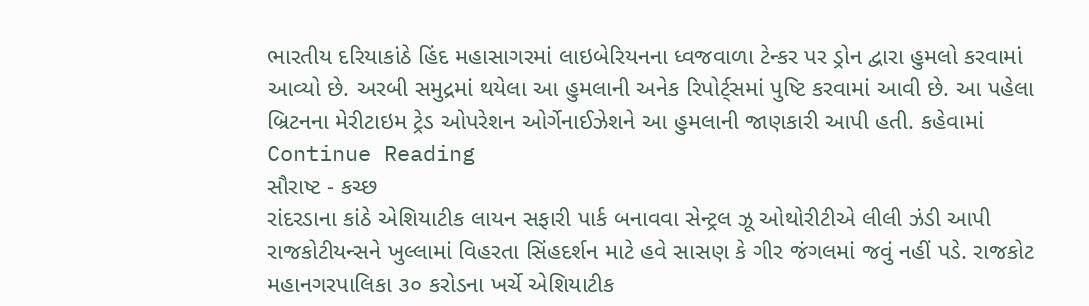ભારતીય દરિયાકાંઠે હિંદ મહાસાગરમાં લાઇબેરિયનના ધ્વજવાળા ટેન્કર પર ડ્રોન દ્વારા હુમલો કરવામાં આવ્યો છે. અરબી સમુદ્રમાં થયેલા આ હુમલાની અનેક રિપોર્ટ્‌સમાં પુષ્ટિ કરવામાં આવી છે. આ પહેલા બ્રિટનના મેરીટાઇમ ટ્રેડ ઓપરેશન ઓર્ગેનાઈઝેશને આ હુમલાની જાણકારી આપી હતી. કહેવામાં Continue Reading
સૌરાષ્ટ - કચ્છ
રાંદરડાના કાંઠે એશિયાટીક લાયન સફારી પાર્ક બનાવવા સેન્ટ્રલ ઝૂ ઓથોરીટીએ લીલી ઝંડી આપી રાજકોટીયન્સને ખુલ્લામાં વિહરતા સિંહદર્શન માટે હવે સાસણ કે ગીર જંગલમાં જવું નહીં પડે. રાજકોટ મહાનગરપાલિકા ૩૦ કરોડના ખર્ચે એશિયાટીક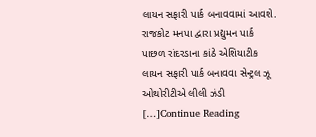લાયન સફારી પાર્ક બનાવવામાં આવશે. રાજકોટ મનપા દ્વારા પ્રદ્યુમન પાર્ક પાછળ રાંદરડાના કાંઠે એશિયાટીક લાયન સફારી પાર્ક બનાવવા સેન્ટ્રલ ઝૂ ઓથોરીટીએ લીલી ઝંડી […]Continue Reading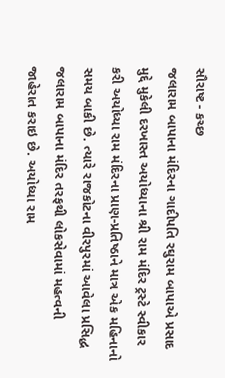સૌરાષ્ટ - કચ્છ
જલારામ બાપાના મંદિરના ગાદીપતિ રઘુરામ બાપાએ પ્રસાદ મુદ્દે મુકેલી દરખાસ્ત અયોધ્યાના શ્રી રામ મંદિર ટ્રસ્ટે સ્વીકાર કરી અયોધ્યા રામ મંદિરના પ્રાણ-પ્રતિષ્ઠાને માત્ર એક મહિનાનો સમય બાકી છે. ત્યારે રાજકોટના વીરપુરમાં આવેલા પ્રસિદ્ધ જલારામ બાપાના મંદિર તરફથી લોકસેવામાં મહત્વની જાહેરાત કરાઇ છે. અયોધ્યા રામ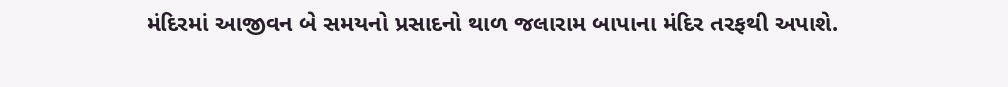મંદિરમાં આજીવન બે સમયનો પ્રસાદનો થાળ જલારામ બાપાના મંદિર તરફથી અપાશે.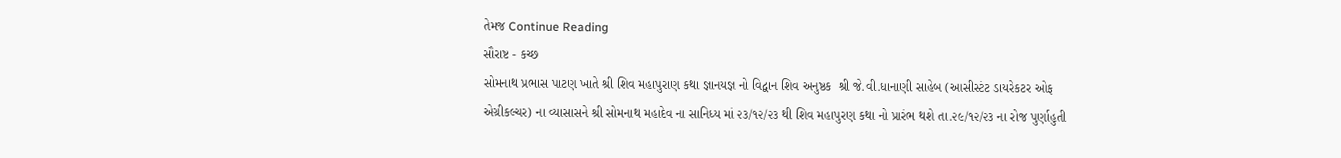તેમજ Continue Reading
સૌરાષ્ટ - કચ્છ
સોમનાથ પ્રભાસ પાટણ ખાતે શ્રી શિવ મહાપુરાણ કથા જ્ઞાનયજ્ઞ નો વિદ્વાન શિવ અનુષ્ઠક  શ્રી જે.વી.ધાનાણી સાહેબ (આસીસ્ટંટ ડાયરેકટર ઓફ એગ્રીકલ્ચર) ના વ્યાસાસને શ્રી સોમનાથ મહાદેવ ના સાનિધ્ય માં ૨૩/૧૨/૨૩ થી શિવ મહાપુરણ કથા નો પ્રારંભ થશે તા.૨૯/૧૨/૨૩ ના રોજ પુર્ણાહુતી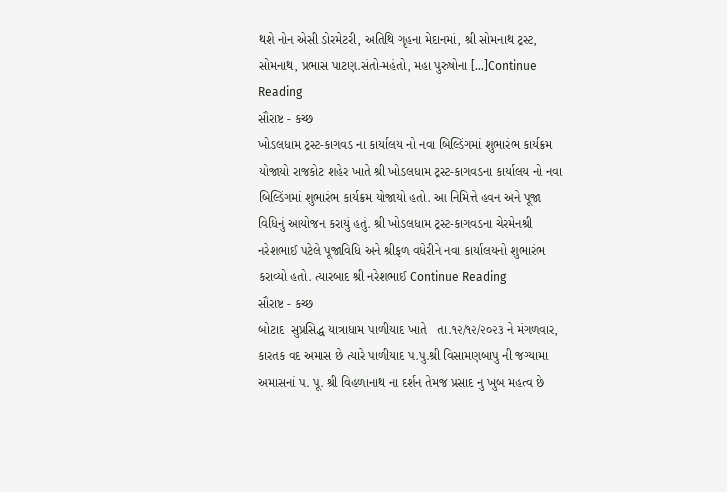થશે નોન એસી ડોરમેટરી, અતિથિ ગૃહના મેદાનમાં, શ્રી સોમનાથ ટ્રસ્ટ, સોમનાથ, પ્રભાસ પાટણ.સંતો-મહંતો, મહા પુરુષોના […]Continue Reading
સૌરાષ્ટ - કચ્છ
ખોડલધામ ટ્રસ્ટ-કાગવડ ના કાર્યાલય નો નવા બિલ્ડિંગમાં શુભારંભ કાર્યક્રમ યોજાયો રાજકોટ શહેર ખાતે શ્રી ખોડલધામ ટ્રસ્ટ-કાગવડના કાર્યાલય નો નવા બિલ્ડિંગમાં શુભારંભ કાર્યક્રમ યોજાયો હતો. આ નિમિત્તે હવન અને પૂજા વિધિનું આયોજન કરાયું હતું. શ્રી ખોડલધામ ટ્રસ્ટ-કાગવડના ચેરમેનશ્રી નરેશભાઈ પટેલે પૂજાવિધિ અને શ્રીફળ વધેરીને નવા કાર્યાલયનો શુભારંભ કરાવ્યો હતો. ત્યારબાદ શ્રી નરેશભાઈ Continue Reading
સૌરાષ્ટ - કચ્છ
બોટાદ  સુપ્રસિદ્ધ યાત્રાધામ પાળીયાદ ખાતે   તા.૧૨/૧૨/૨૦૨૩ ને મંગળવાર, કારતક વદ અમાસ છે ત્યારે પાળીયાદ પ.પુ.શ્રી વિસામણબાપુ ની જગ્યામા અમાસનાં પ. પૂ. શ્રી વિહળાનાથ ના દર્શન તેમજ પ્રસાદ નુ ખુબ મહત્વ છે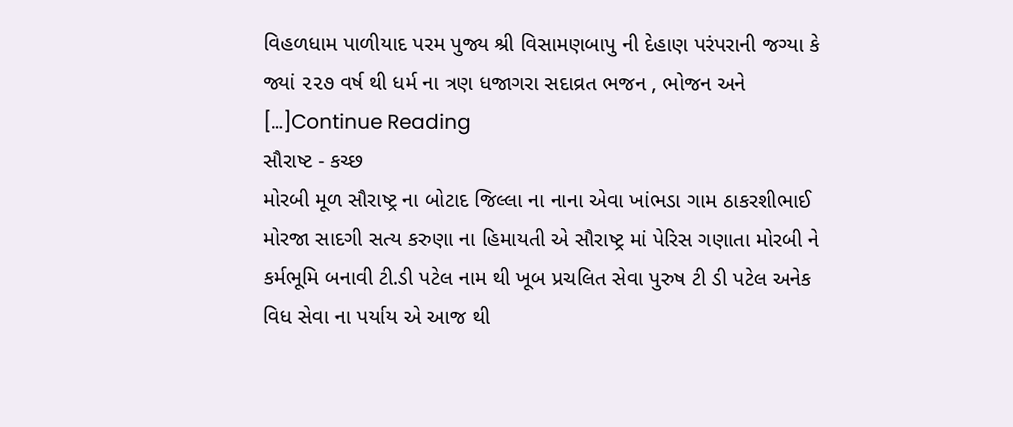વિહળધામ પાળીયાદ પરમ પુજ્ય શ્રી વિસામણબાપુ ની દેહાણ પરંપરાની જગ્યા કે જ્યાં ૨૨૭ વર્ષ થી ધર્મ ના ત્રણ ધજાગરા સદાવ્રત ભજન , ભોજન અને […]Continue Reading
સૌરાષ્ટ - કચ્છ
મોરબી મૂળ સૌરાષ્ટ્ર ના બોટાદ જિલ્લા ના નાના એવા ખાંભડા ગામ ઠાકરશીભાઈ મોરજા સાદગી સત્ય કરુણા ના હિમાયતી એ સૌરાષ્ટ્ર માં પેરિસ ગણાતા મોરબી ને કર્મભૂમિ બનાવી ટી.ડી પટેલ નામ થી ખૂબ પ્રચલિત સેવા પુરુષ ટી ડી પટેલ અનેક વિધ સેવા ના પર્યાય એ આજ થી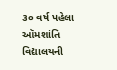૩૦ વર્ષ પહેલા ઑમશાંતિ વિદ્યાલયની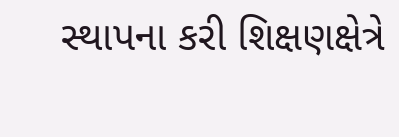સ્થાપના કરી શિક્ષણક્ષેત્રે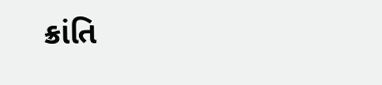ક્રાંતિ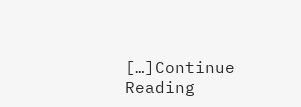[…]Continue Reading